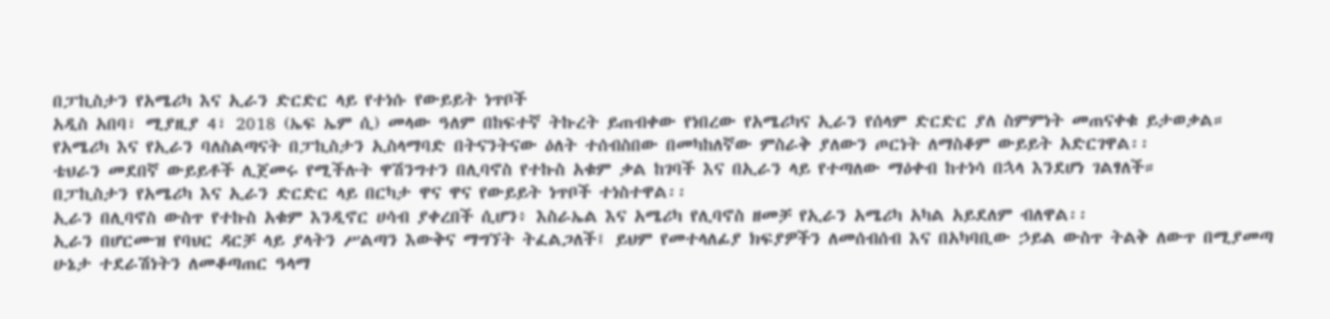በፓኪስታን የአሜሪካ እና ኢራን ድርድር ላይ የተነሱ የውይይት ነጥቦች
አዲስ አበባ፣ ሚያዚያ 4፣ 2018 (ኤፍ ኤም ሲ) መላው ዓለም በከፍተኛ ትኩረት ይጠብቀው የነበረው የአሜሪካና ኢራን የሰላም ድርድር ያለ ስምምነት መጠናቀቁ ይታወቃል።
የአሜሪካ እና የኢራን ባለስልጣናት በፓኪስታን ኢስላማባድ በትናንትናው ዕለት ተሰብስበው በመካከለኛው ምስራቅ ያለውን ጦርነት ለማስቆም ውይይት አድርገዋል፡፡
ቴህራን መደበኛ ውይይቶች ሊጀመሩ የሚችሉት ዋሽንግተን በሊባኖስ የተኩስ አቁም ቃል ከገባች እና በኢራን ላይ የተጣለው ማዕቀብ ከተነሳ በኋላ እንደሆነ ገልፃለች።
በፓኪስታን የአሜሪካ እና ኢራን ድርድር ላይ በርካታ ዋና ዋና የውይይት ነጥቦች ተነስተዋል፡፡
ኢራን በሊባኖስ ውስጥ የተኩስ አቁም እንዲኖር ሀሳብ ያቀረበች ሲሆን፥ እስራኤል እና አሜሪካ የሊባኖስ ዘመቻ የኢራን አሜሪካ አካል አይደለም ብለዋል፡፡
ኢራን በሆርሙዝ የባህር ዳርቻ ላይ ያላትን ሥልጣን እውቅና ማግኘት ትፈልጋለች፤ ይህም የመተላለፊያ ክፍያዎችን ለመሰብሰብ እና በአካባቢው ኃይል ውስጥ ትልቅ ለውጥ በሚያመጣ ሁኔታ ተደራሽነትን ለመቆጣጠር ዓላማ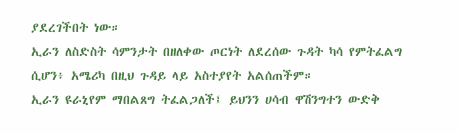ያደረገችበት ነው።
ኢራን ለስድስት ሳምንታት በዘለቀው ጦርነት ለደረሰው ጉዳት ካሳ የምትፈልግ ሲሆን፥ አሜሪካ በዚህ ጉዳይ ላይ አስተያየት አልሰጠችም።
ኢራን ዩራኒየም ማበልጸግ ትፈልጋለች፤ ይህንን ሀሳብ ዋሽንግተን ውድቅ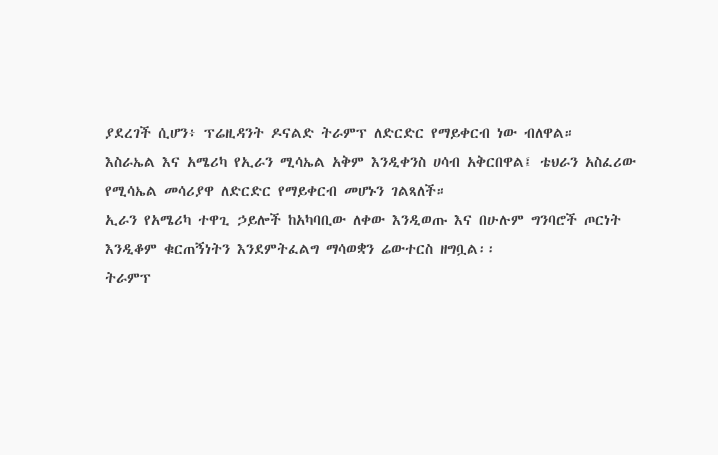ያደረገች ሲሆን፥ ፕሬዚዳንት ዶናልድ ትራምፕ ለድርድር የማይቀርብ ነው ብለዋል።
እስራኤል እና አሜሪካ የኢራን ሚሳኤል አቅም እንዲቀንስ ሀሳብ አቅርበዋል፤ ቴህራን አስፈሪው የሚሳኤል መሳሪያዋ ለድርድር የማይቀርብ መሆኑን ገልጻለች።
ኢራን የአሜሪካ ተዋጊ ኃይሎች ከአካባቢው ለቀው እንዲወጡ እና በሁሉም ግንባሮች ጦርነት እንዲቆም ቁርጠኝነትን እንደምትፈልግ ማሳወቋን ሬውተርስ ዘግቧል፡፡
ትራምፕ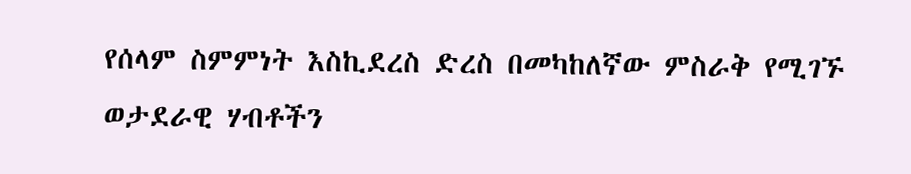የሰላም ስምምነት እስኪደረስ ድረስ በመካከለኛው ምስራቅ የሚገኙ ወታደራዊ ሃብቶችን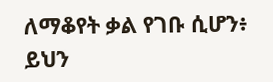ለማቆየት ቃል የገቡ ሲሆን፥ ይህን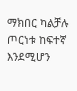ማክበር ካልቻሉ ጦርነቱ ከፍተኛ እንደሚሆን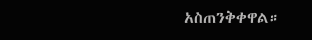አስጠንቅቀዋል።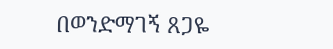በወንድማገኝ ጸጋዬ